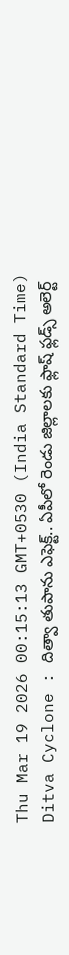Thu Mar 19 2026 00:15:13 GMT+0530 (India Standard Time)
Ditva Cyclone : దిత్వా తుపాను ఎఫెక్ట్.. ఏపీలో రెండు జిల్లాలకు ఫ్లాష్ ఫ్లడ్స్ అలెర్ట్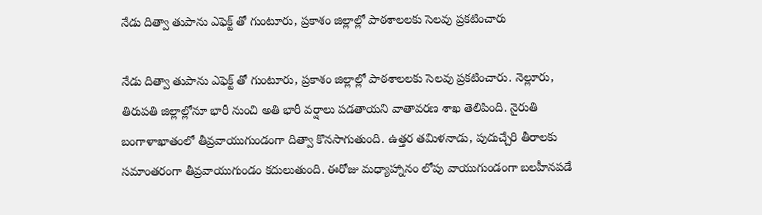నేడు దిత్వా తుపాను ఎఫెక్ట్ తో గుంటూరు, ప్రకాశం జిల్లాల్లో పాఠశాలలకు సెలవు ప్రకటించారు

నేడు దిత్వా తుపాను ఎఫెక్ట్ తో గుంటూరు, ప్రకాశం జిల్లాల్లో పాఠశాలలకు సెలవు ప్రకటించారు. నెల్లూరు, తిరుపతి జిల్లాల్లోనూ భారీ నుంచి అతి భారీ వర్షాలు పడతాయని వాతావరణ శాఖ తెలిపింది. నైరుతి బంగాళాఖాతంలో తీవ్రవాయుగుండంగా దిత్వా కొనసాగుతుంది. ఉత్తర తమిళనాడు, పుదుచ్చేరి తీరాలకు సమాంతరంగా తీవ్రవాయుగుండం కదులుతుంది. ఈరోజు మధ్యాహ్నానం లోపు వాయుగుండంగా బలహీనపడే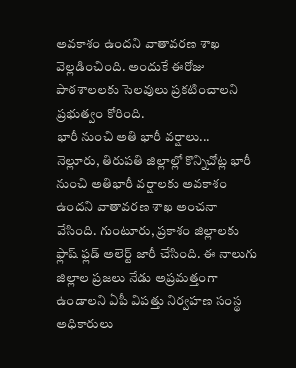అవకాశం ఉందని వాతావరణ శాఖ వెల్లడించింది. అందుకే ఈరోజు పాఠశాలలకు సెలవులు ప్రకటించాలని ప్రభుత్వం కోరింది.
భారీ నుంచి అతి భారీ వర్షాలు...
నెల్లూరు, తిరుపతి జిల్లాల్లో కొన్నిచోట్ల భారీ నుంచి అతిభారీ వర్షాలకు అవకాశం ఉందని వాతావరణ శాఖ అంచనా వేసింది. గుంటూరు, ప్రకాశం జిల్లాలకు ఫ్లాష్ ఫ్లడ్ అలెర్ట్ జారీ చేసింది. ఈ నాలుగు జిల్లాల ప్రజలు నేడు అప్రమత్తంగా ఉండాలని ఏపీ విపత్తు నిర్వహణ సంస్థ అధికారులు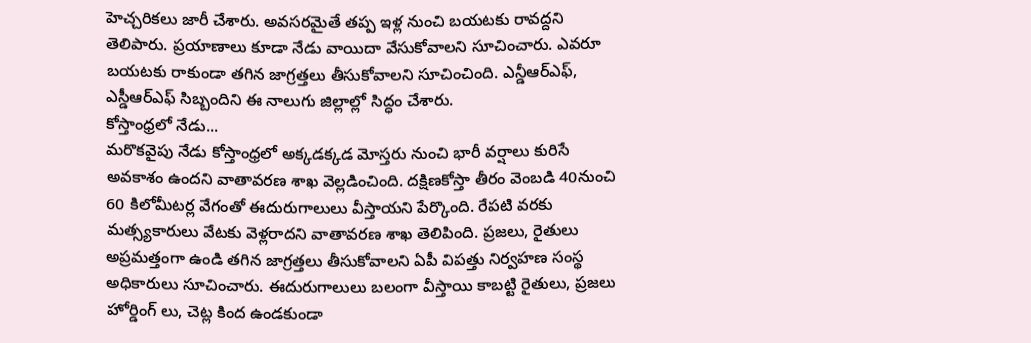హెచ్చరికలు జారీ చేశారు. అవసరమైతే తప్ప ఇళ్ల నుంచి బయటకు రావద్దని తెలిపారు. ప్రయాణాలు కూడా నేడు వాయిదా వేసుకోవాలని సూచించారు. ఎవరూ బయటకు రాకుండా తగిన జాగ్రత్తలు తీసుకోవాలని సూచించింది. ఎన్డీఆర్ఎఫ్, ఎస్డీఆర్ఎఫ్ సిబ్బందిని ఈ నాలుగు జిల్లాల్లో సిద్ధం చేశారు.
కోస్తాంధ్రలో నేడు...
మరొకవైపు నేడు కోస్తాంధ్రలో అక్కడక్కడ మోస్తరు నుంచి భారీ వర్షాలు కురిసే అవకాశం ఉందని వాతావరణ శాఖ వెల్లడించింది. దక్షిణకోస్తా తీరం వెంబడి 40నుంచి 60 కిలోమీటర్ల వేగంతో ఈదురుగాలులు వీస్తాయని పేర్కొంది. రేపటి వరకు మత్స్యకారులు వేటకు వెళ్లరాదని వాతావరణ శాఖ తెలిపింది. ప్రజలు, రైతులు అప్రమత్తంగా ఉండి తగిన జాగ్రత్తలు తీసుకోవాలని ఏపీ విపత్తు నిర్వహణ సంస్థ అధికారులు సూచించారు. ఈదురుగాలులు బలంగా వీస్తాయి కాబట్టి రైతులు, ప్రజలు హోర్డింగ్ లు, చెట్ల కింద ఉండకుండా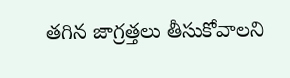తగిన జాగ్రత్తలు తీసుకోవాలని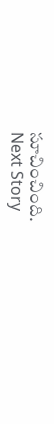సూచించింది.
Next Story